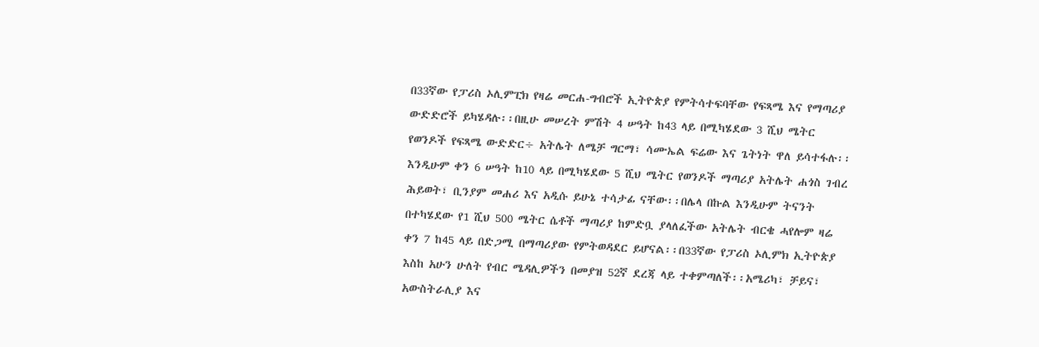በ33ኛው የፓሪስ ኦሊምፒክ የዛሬ መርሐ-ግብሮች ኢትዮጵያ የምትሳተፍባቸው የፍጻሜ እና የማጣሪያ ውድድሮች ይካሄዳሉ፡፡በዚሁ መሠረት ምሽት 4 ሠዓት ከ43 ላይ በሚካሄደው 3 ሺህ ሜትር የወንዶች የፍጻሜ ውድድር÷ አትሌት ለሜቻ ግርማ፣ ሳሙኤል ፍሬው እና ጌትነት ዋለ ይሳተፋሉ፡፡እንዲሁም ቀን 6 ሠዓት ከ10 ላይ በሚካሄደው 5 ሺህ ሜትር የወንዶች ማጣሪያ አትሌት ሐጎስ ገብረ ሕይወት፣ ቢንያም መሐሪ እና አዲሱ ይሁኔ ተሳታፊ ናቸው፡፡በሌላ በኩል እንዲሁም ትናንት በተካሄደው የ1 ሺህ 500 ሜትር ሴቶች ማጣሪያ ከምድቧ ያላለፈችው አትሌት ብርቄ ሓየሎም ዛሬ ቀን 7 ከ45 ላይ በድጋሚ በማጣሪያው የምትወዳደር ይሆናል፡፡በ33ኛው የፓሪስ ኦሊምክ ኢትዮጵያ እስከ አሁን ሁለት የብር ሜዳሊዎችን በመያዝ 52ኛ ደረጃ ላይ ተቀምጣለች፡፡አሜሪካ፣ ቻይና፣ አውስትራሊያ እና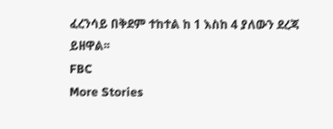ፈረንሳይ በቅደም ተከተል ከ 1 እስከ 4 ያለውን ደረጃ ይዘዋል፡፡
FBC
More Stories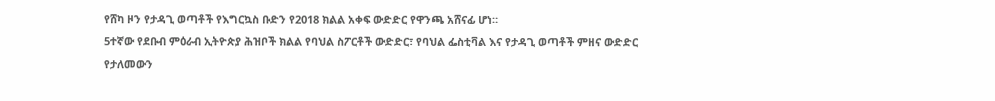የሸካ ዞን የታዳጊ ወጣቶች የእግርኳስ ቡድን የ2018 ክልል አቀፍ ውድድር የዋንጫ አሸናፊ ሆነ።
5ተኛው የደቡብ ምዕራብ ኢትዮጵያ ሕዝቦች ክልል የባህል ስፖርቶች ውድድር፣ የባህል ፌስቲቫል እና የታዳጊ ወጣቶች ምዘና ውድድር የታለመውን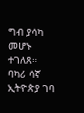ግብ ያሳካ መሆኑ ተገለጸ።
ባካሪ ሳኛ ኢትዮጵያ ገባ